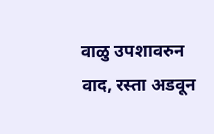वाळु उपशावरुन वाद, रस्ता अडवून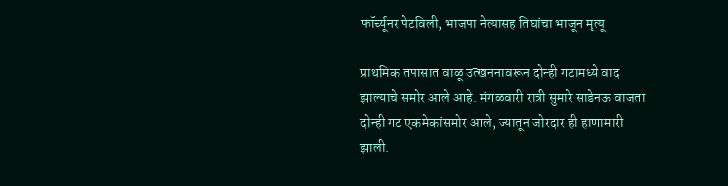फॉर्च्यूनर पेटविली, भाजपा नेत्यासह तिघांचा भाजून मृत्यू

प्राथमिक तपासात वाळू उत्खननावरून दोन्ही गटामध्ये वाद झाल्याचे समोर आले आहे. मंगळवारी रात्री सुमारे साडेनऊ वाजता दोन्ही गट एकमेकांसमोर आले, ज्यातून जोरदार ही हाणामारी झाली.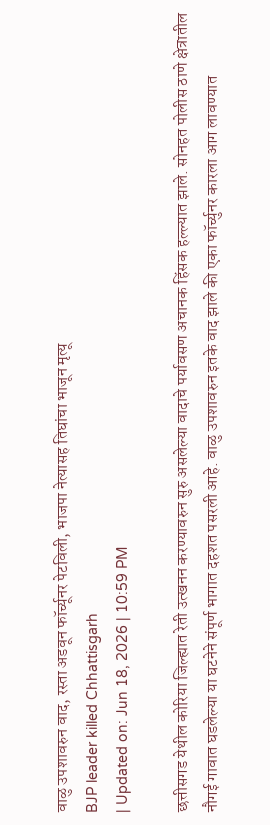वाळु उपशावरुन वाद, रस्ता अडवून फॉर्च्यूनर पेटविली, भाजपा नेत्यासह तिघांचा भाजून मृत्यू
BJP leader killed Chhattisgarh
| Updated on: Jun 18, 2026 | 10:59 PM

छत्तीसगड येथील कोरिया जिल्ह्यात रेती उत्खनन करण्यावरुन सुरु असलेल्या वादाचे पर्यावसण अचानक हिंसक हल्ल्यात झाले. सोनहत पोलीस ठाणे क्षेत्रातील नौगई गावात घडलेल्या या घटनेने संपूर्ण भागात दहशत पसरली आहे. वाळु उपशावरुन इतके वाद झाले की एका फॉर्च्युनर कारला आग लावण्यात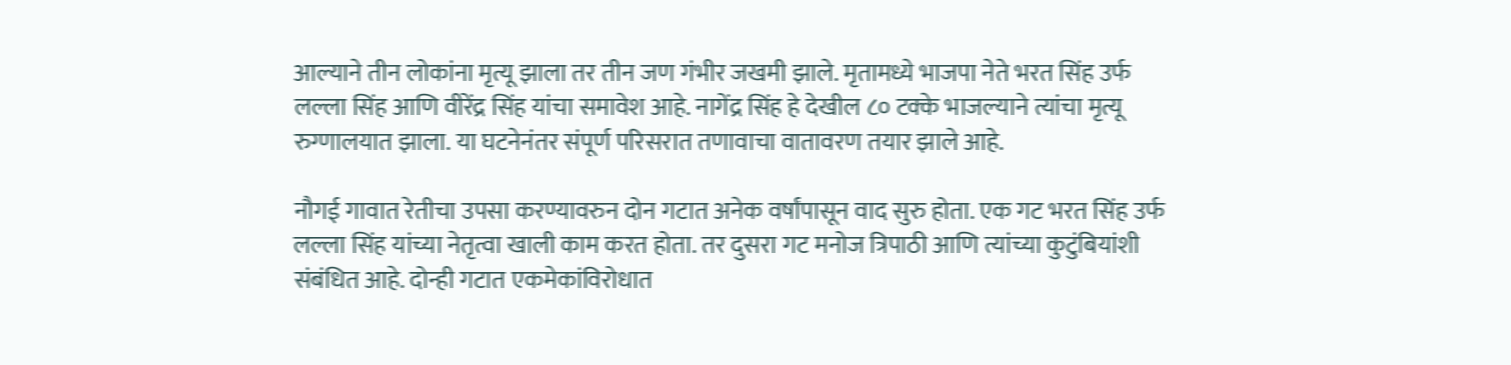आल्याने तीन लोकांना मृत्यू झाला तर तीन जण गंभीर जखमी झाले. मृतामध्ये भाजपा नेते भरत सिंह उर्फ लल्ला सिंह आणि वीरेंद्र सिंह यांचा समावेश आहे. नागेंद्र सिंह हे देखील ८० टक्के भाजल्याने त्यांचा मृत्यू रुग्णालयात झाला. या घटनेनंतर संपूर्ण परिसरात तणावाचा वातावरण तयार झाले आहे.

नौगई गावात रेतीचा उपसा करण्यावरुन दोन गटात अनेक वर्षांपासून वाद सुरु होता. एक गट भरत सिंह उर्फ लल्ला सिंह यांच्या नेतृत्वा खाली काम करत होता. तर दुसरा गट मनोज त्रिपाठी आणि त्यांच्या कुटुंबियांशी संबंधित आहे. दोन्ही गटात एकमेकांविरोधात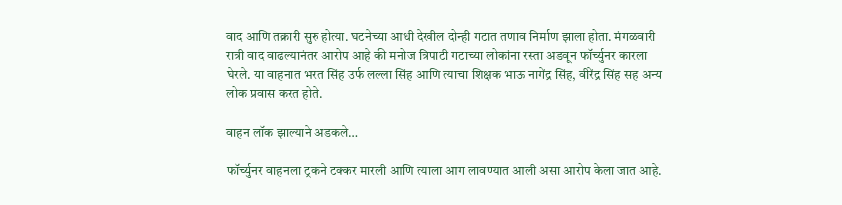वाद आणि तक्रारी सुरु होत्या. घटनेच्या आधी देखील दोन्ही गटात तणाव निर्माण झाला होता. मंगळवारी रात्री वाद वाढल्यानंतर आरोप आहे की मनोज त्रिपाटी गटाच्या लोकांना रस्ता अडवून फॉर्च्युनर कारला घेरले. या वाहनात भरत सिंह उर्फ लल्ला सिंह आणि त्याचा शिक्षक भाऊ नागेंद्र सिंह, वीरेंद्र सिंह सह अन्य लोक प्रवास करत होते.

वाहन लॉक झाल्याने अडकले…

फॉर्च्युनर वाहनला ट्रकने टक्कर मारली आणि त्याला आग लावण्यात आली असा आरोप केला जात आहे.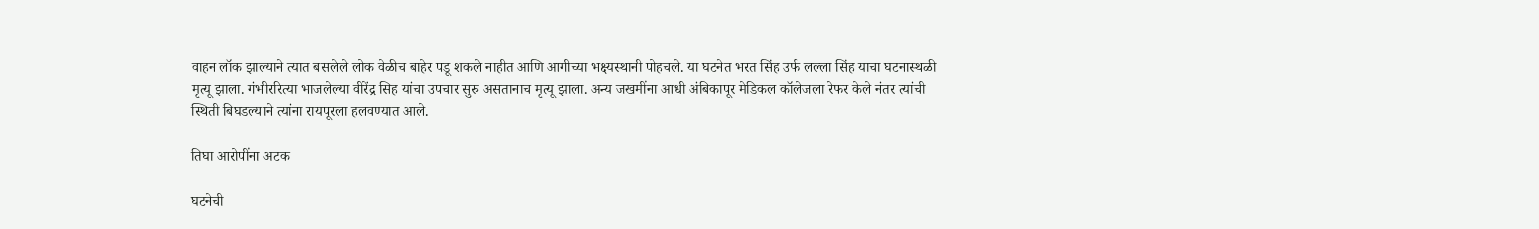वाहन लॉक झाल्याने त्यात बसलेले लोक वेळीच बाहेर पडू शकले नाहीत आणि आगीच्या भक्ष्यस्थानी पोहचले. या घटनेत भरत सिंह उर्फ लल्ला सिंह याचा घटनास्थळी मृत्यू झाला. गंभीररित्या भाजलेल्या वीरेंद्र सिह यांचा उपचार सुरु असतानाच मृत्यू झाला. अन्य जखमींना आधी अंबिकापूर मेडिकल कॉलेजला रेफर केले नंतर त्यांची स्थिती बिघडल्याने त्यांना रायपूरला हलवण्यात आले.

तिघा आरोपींना अटक

घटनेची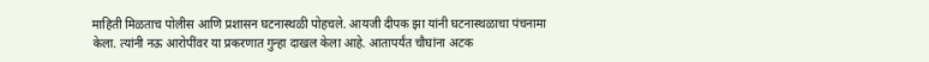माहिती मिळताच पोलीस आणि प्रशासन घटनास्थळी पोहचले. आयजी दीपक झा यांनी घटनास्थळाचा पंचनामा केला. त्यांनी नऊ आरोपींवर या प्रकरणात गुन्हा दाखल केला आहे. आतापर्यंत चौघांना अटक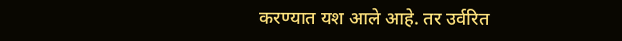करण्यात यश आले आहे. तर उर्वरित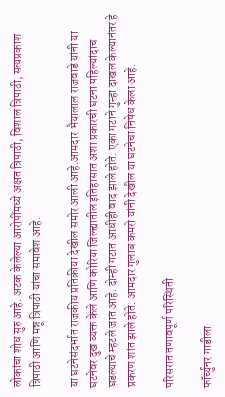लोकांचा शोध सुरु आहे. अटक केलेल्या आरोपींमध्ये अक्षत त्रिपाठी, विशाल त्रिपाठी, सत्यप्रकाश त्रिपाठी आणि मन्नू त्रिपाठी यांचा समावेश आहे.

या घटनेसंदर्भात राजकीय प्रतिक्रीया देखील समोर आली आहे.आमदार भैयालाल राजवाडे यांनी या घटनेवर दुख व्यक्त केले आणि कोरिया जिल्ह्यातील इतिहासात अशा प्रकारची घटना पहिल्यांदाच घडल्याचे म्हटले जात आहे. दोन्ही गटात आधीही वाद झाले होते. एका गटाने गुन्हा दाखल केल्यानंतर हे प्रकरण शांत झाले होते. आमदार गुलाब कमरो यांनी देखील या घटनेचा निषेध केला आहे.

परिसरात तणावपूर्ण परिस्थिती

फॉर्च्युनर गाडीला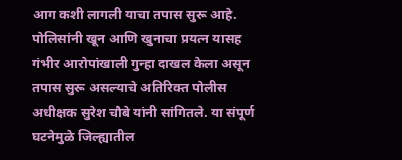आग कशी लागली याचा तपास सुरू आहे. पोलिसांनी खून आणि खुनाचा प्रयत्न यासह गंभीर आरोपांखाली गुन्हा दाखल केला असून तपास सुरू असल्याचे अतिरिक्त पोलीस अधीक्षक सुरेश चौबे यांनी सांगितले. या संपूर्ण घटनेमुळे जिल्ह्यातील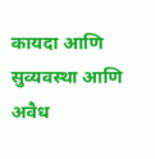कायदा आणि सुव्यवस्था आणि अवैध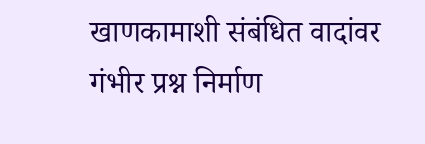खाणकामाशी संबंधित वादांवर गंभीर प्रश्न निर्माण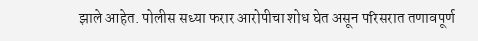झाले आहेत. पोलीस सध्या फरार आरोपीचा शोध घेत असून परिसरात तणावपूर्ण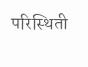परिस्थिती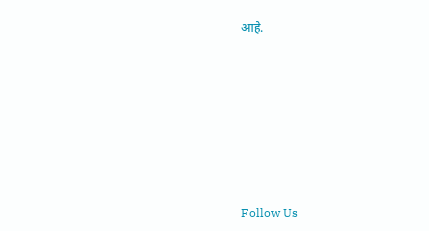आहे.







Follow Us